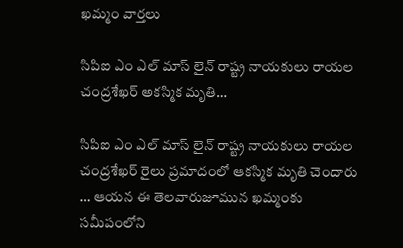ఖమ్మం వార్తలు

సిపిఐ ఎం ఎల్ మాస్ లైన్ రాష్ట్ర నాయకులు రాయల చంద్రశేఖర్ అకస్మిక మృతి…

సిపిఐ ఎం ఎల్ మాస్ లైన్ రాష్ట్ర నాయకులు రాయల చంద్రశేఖర్ రైలు ప్రమాదంలో ఆకస్మిక మృతి చెందారు … ఆయన ఈ తెలవారుజూమున ఖమ్మంకు సమీపంలోని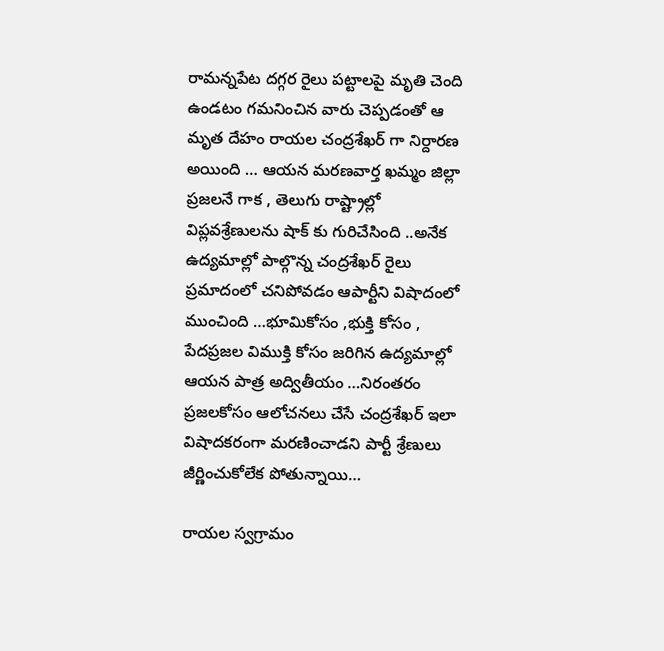రామన్నపేట దగ్గర రైలు పట్టాలపై మృతి చెంది ఉండటం గమనించిన వారు చెప్పడంతో ఆ మృత దేహం రాయల చంద్రశేఖర్ గా నిర్దారణ అయింది … ఆయన మరణవార్త ఖమ్మం జిల్లా ప్రజలనే గాక , తెలుగు రాష్ట్రాల్లో విప్లవశ్రేణులను షాక్ కు గురిచేసింది ..అనేక ఉద్యమాల్లో పాల్గొన్న చంద్రశేఖర్ రైలు ప్రమాదంలో చనిపోవడం ఆపార్టీని విషాదంలో ముంచింది …భూమికోసం ,భుక్తి కోసం , పేదప్రజల విముక్తి కోసం జరిగిన ఉద్యమాల్లో ఆయన పాత్ర అద్వితీయం …నిరంతరం ప్రజలకోసం ఆలోచనలు చేసే చంద్రశేఖర్ ఇలా విషాదకరంగా మరణించాడని పార్టీ శ్రేణులు జీర్ణించుకోలేక పోతున్నాయి…

రాయల స్వగ్రామం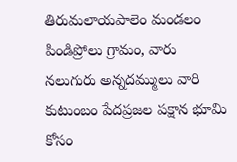తిరుమలాయపాలెం మండలం పిండిప్రోలు గ్రామం, వారు నలుగురు అన్నదమ్ములు వారి కుటుంబం పేదప్రజల పక్షాన భూమి కోసం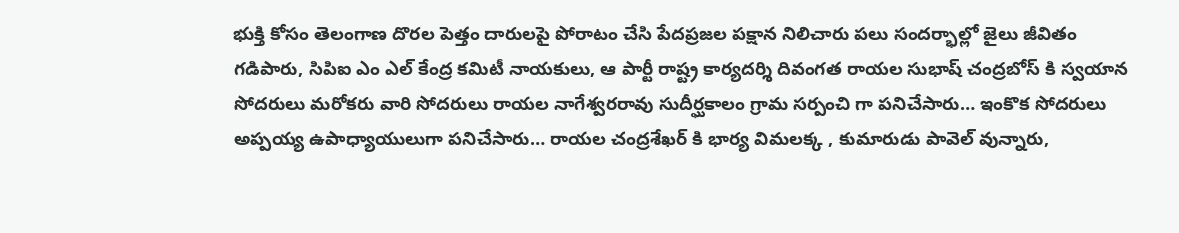భుక్తి కోసం తెలంగాణ దొరల పెత్తం దారులపై పోరాటం చేసి పేదప్రజల పక్షాన నిలిచారు పలు సందర్భాల్లో జైలు జీవితం గడిపారు, సిపిఐ ఎం ఎల్ కేంద్ర కమిటీ నాయకులు, ఆ పార్టీ రాష్ట్ర కార్యదర్శి దివంగత రాయల సుభాష్ చంద్రబోస్ కి స్వయాన సోదరులు మరోకరు వారి సోదరులు రాయల నాగేశ్వరరావు సుదీర్ఘకాలం గ్రామ సర్పంచి గా పనిచేసారు… ఇంకొక సోదరులు అప్పయ్య ఉపాధ్యాయులుగా పనిచేసారు… రాయల చంద్రశేఖర్ కి భార్య విమలక్క , కుమారుడు పావెల్ వున్నారు,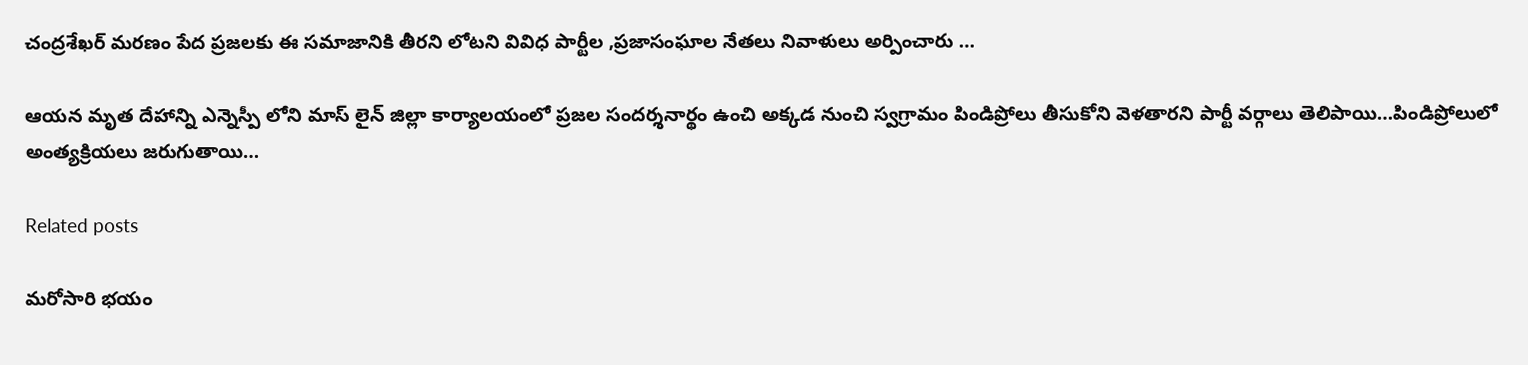చంద్రశేఖర్ మరణం పేద ప్రజలకు ఈ సమాజానికి తీరని లోటని వివిధ పార్టీల ,ప్రజాసంఘాల నేతలు నివాళులు అర్పించారు …

ఆయన మృత దేహాన్ని ఎన్నెస్పీ లోని మాస్ లైన్ జిల్లా కార్యాలయంలో ప్రజల సందర్శనార్థం ఉంచి అక్కడ నుంచి స్వగ్రామం పిండిప్రోలు తీసుకోని వెళతారని పార్టీ వర్గాలు తెలిపాయి…పిండిప్రోలులో అంత్యక్రియలు జరుగుతాయి…

Related posts

మరోసారి భయం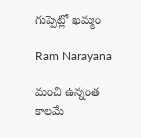గుప్పెట్లో ఖమ్మం

Ram Narayana

మంచి ఉన్నంత కాలమే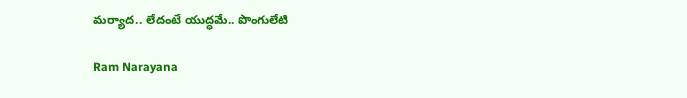మర్యాద.. లేదంటే యుద్ధమే.. పొంగులేటి

Ram Narayana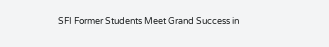SFI Former Students Meet Grand Success in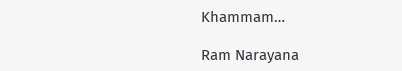Khammam…

Ram Narayana